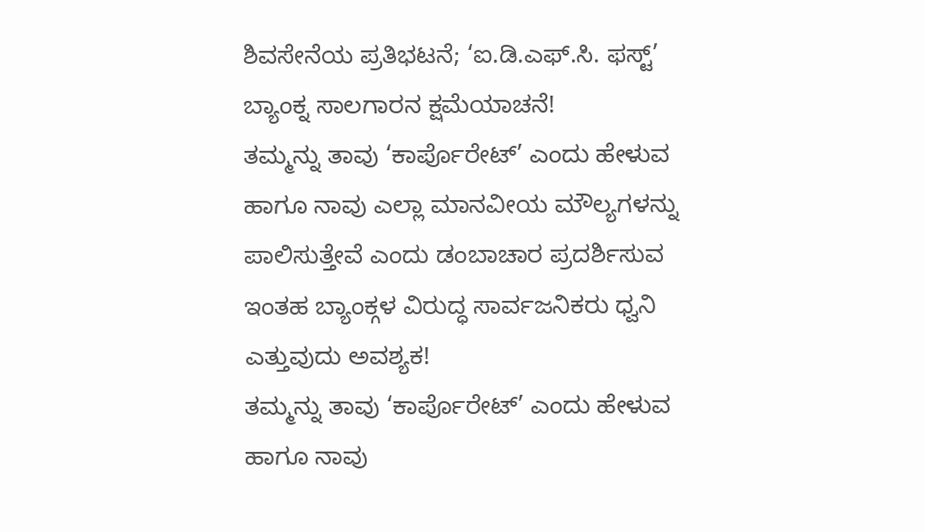ಶಿವಸೇನೆಯ ಪ್ರತಿಭಟನೆ; ‘ಐ.ಡಿ.ಎಫ್.ಸಿ. ಫಸ್ಟ್’ ಬ್ಯಾಂಕ್ನ ಸಾಲಗಾರನ ಕ್ಷಮೆಯಾಚನೆ!
ತಮ್ಮನ್ನು ತಾವು ‘ಕಾರ್ಪೊರೇಟ್’ ಎಂದು ಹೇಳುವ ಹಾಗೂ ನಾವು ಎಲ್ಲಾ ಮಾನವೀಯ ಮೌಲ್ಯಗಳನ್ನು ಪಾಲಿಸುತ್ತೇವೆ ಎಂದು ಡಂಬಾಚಾರ ಪ್ರದರ್ಶಿಸುವ ಇಂತಹ ಬ್ಯಾಂಕ್ಗಳ ವಿರುದ್ಧ ಸಾರ್ವಜನಿಕರು ಧ್ವನಿ ಎತ್ತುವುದು ಅವಶ್ಯಕ!
ತಮ್ಮನ್ನು ತಾವು ‘ಕಾರ್ಪೊರೇಟ್’ ಎಂದು ಹೇಳುವ ಹಾಗೂ ನಾವು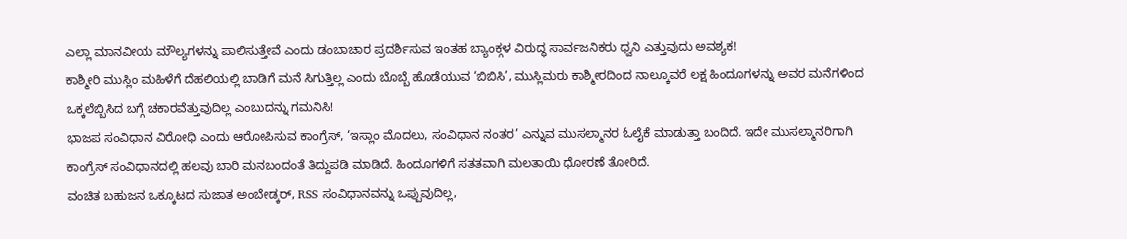ಎಲ್ಲಾ ಮಾನವೀಯ ಮೌಲ್ಯಗಳನ್ನು ಪಾಲಿಸುತ್ತೇವೆ ಎಂದು ಡಂಬಾಚಾರ ಪ್ರದರ್ಶಿಸುವ ಇಂತಹ ಬ್ಯಾಂಕ್ಗಳ ವಿರುದ್ಧ ಸಾರ್ವಜನಿಕರು ಧ್ವನಿ ಎತ್ತುವುದು ಅವಶ್ಯಕ!
ಕಾಶ್ಮೀರಿ ಮುಸ್ಲಿಂ ಮಹಿಳೆಗೆ ದೆಹಲಿಯಲ್ಲಿ ಬಾಡಿಗೆ ಮನೆ ಸಿಗುತ್ತಿಲ್ಲ ಎಂದು ಬೊಬ್ಬೆ ಹೊಡೆಯುವ ‘ಬಿಬಿಸಿ’, ಮುಸ್ಲಿಮರು ಕಾಶ್ಮೀರದಿಂದ ನಾಲ್ಕೂವರೆ ಲಕ್ಷ ಹಿಂದೂಗಳನ್ನು ಅವರ ಮನೆಗಳಿಂದ ಒಕ್ಕಲೆಬ್ಬಿಸಿದ ಬಗ್ಗೆ ಚಕಾರವೆತ್ತುವುದಿಲ್ಲ ಎಂಬುದನ್ನು ಗಮನಿಸಿ!
ಭಾಜಪ ಸಂವಿಧಾನ ವಿರೋಧಿ ಎಂದು ಆರೋಪಿಸುವ ಕಾಂಗ್ರೆಸ್, ‘ಇಸ್ಲಾಂ ಮೊದಲು, ಸಂವಿಧಾನ ನಂತರ’ ಎನ್ನುವ ಮುಸಲ್ಮಾನರ ಓಲೈಕೆ ಮಾಡುತ್ತಾ ಬಂದಿದೆ. ಇದೇ ಮುಸಲ್ಮಾನರಿಗಾಗಿ ಕಾಂಗ್ರೆಸ್ ಸಂವಿಧಾನದಲ್ಲಿ ಹಲವು ಬಾರಿ ಮನಬಂದಂತೆ ತಿದ್ದುಪಡಿ ಮಾಡಿದೆ. ಹಿಂದೂಗಳಿಗೆ ಸತತವಾಗಿ ಮಲತಾಯಿ ಧೋರಣೆ ತೋರಿದೆ.
ವಂಚಿತ ಬಹುಜನ ಒಕ್ಕೂಟದ ಸುಜಾತ ಅಂಬೇಡ್ಕರ್, RSS ಸಂವಿಧಾನವನ್ನು ಒಪ್ಪುವುದಿಲ್ಲ,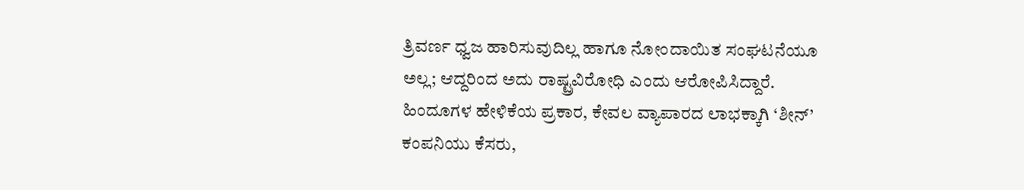ತ್ರಿವರ್ಣ ಧ್ವಜ ಹಾರಿಸುವುದಿಲ್ಲ ಹಾಗೂ ನೋಂದಾಯಿತ ಸಂಘಟನೆಯೂ ಅಲ್ಲ; ಆದ್ದರಿಂದ ಅದು ರಾಷ್ಟ್ರವಿರೋಧಿ ಎಂದು ಆರೋಪಿಸಿದ್ದಾರೆ.
ಹಿಂದೂಗಳ ಹೇಳಿಕೆಯ ಪ್ರಕಾರ, ಕೇವಲ ವ್ಯಾಪಾರದ ಲಾಭಕ್ಕಾಗಿ ‘ಶೀನ್’ ಕಂಪನಿಯು ಕೆಸರು,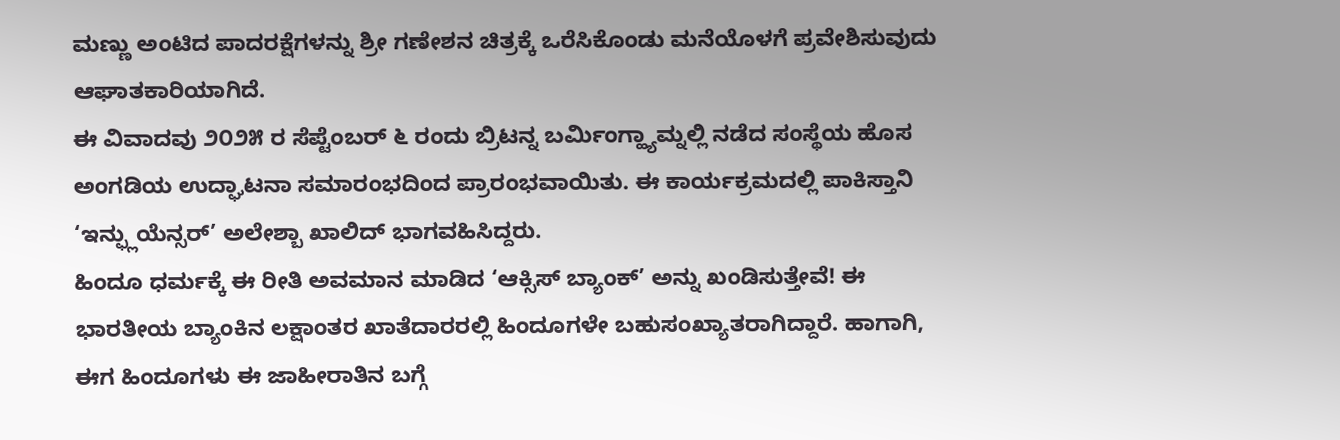ಮಣ್ಣು ಅಂಟಿದ ಪಾದರಕ್ಷೆಗಳನ್ನು ಶ್ರೀ ಗಣೇಶನ ಚಿತ್ರಕ್ಕೆ ಒರೆಸಿಕೊಂಡು ಮನೆಯೊಳಗೆ ಪ್ರವೇಶಿಸುವುದು ಆಘಾತಕಾರಿಯಾಗಿದೆ.
ಈ ವಿವಾದವು ೨೦೨೫ ರ ಸೆಪ್ಟೆಂಬರ್ ೬ ರಂದು ಬ್ರಿಟನ್ನ ಬರ್ಮಿಂಗ್ಹ್ಯಾಮ್ನಲ್ಲಿ ನಡೆದ ಸಂಸ್ಥೆಯ ಹೊಸ ಅಂಗಡಿಯ ಉದ್ಘಾಟನಾ ಸಮಾರಂಭದಿಂದ ಪ್ರಾರಂಭವಾಯಿತು. ಈ ಕಾರ್ಯಕ್ರಮದಲ್ಲಿ ಪಾಕಿಸ್ತಾನಿ ‘ಇನ್ಫ್ಲುಯೆನ್ಸರ್’ ಅಲೇಶ್ಬಾ ಖಾಲಿದ್ ಭಾಗವಹಿಸಿದ್ದರು.
ಹಿಂದೂ ಧರ್ಮಕ್ಕೆ ಈ ರೀತಿ ಅವಮಾನ ಮಾಡಿದ ‘ಆಕ್ಸಿಸ್ ಬ್ಯಾಂಕ್’ ಅನ್ನು ಖಂಡಿಸುತ್ತೇವೆ! ಈ ಭಾರತೀಯ ಬ್ಯಾಂಕಿನ ಲಕ್ಷಾಂತರ ಖಾತೆದಾರರಲ್ಲಿ ಹಿಂದೂಗಳೇ ಬಹುಸಂಖ್ಯಾತರಾಗಿದ್ದಾರೆ. ಹಾಗಾಗಿ, ಈಗ ಹಿಂದೂಗಳು ಈ ಜಾಹೀರಾತಿನ ಬಗ್ಗೆ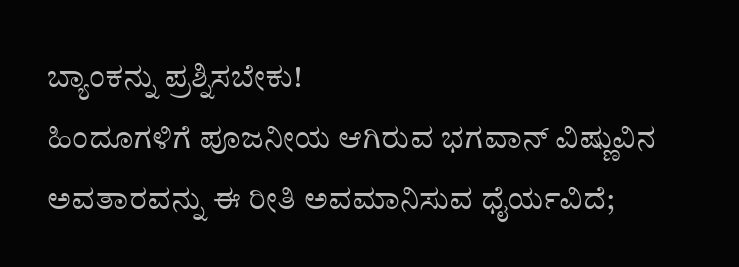ಬ್ಯಾಂಕನ್ನು ಪ್ರಶ್ನಿಸಬೇಕು!
ಹಿಂದೂಗಳಿಗೆ ಪೂಜನೀಯ ಆಗಿರುವ ಭಗವಾನ್ ವಿಷ್ಣುವಿನ ಅವತಾರವನ್ನು ಈ ರೀತಿ ಅವಮಾನಿಸುವ ಧೈರ್ಯವಿದೆ;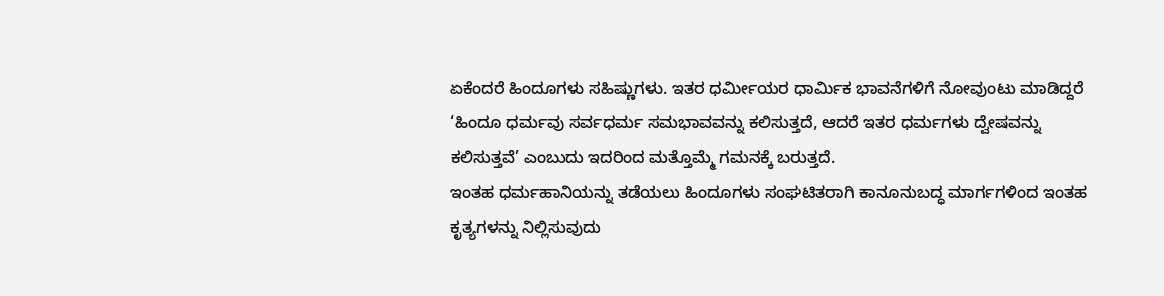ಏಕೆಂದರೆ ಹಿಂದೂಗಳು ಸಹಿಷ್ಣುಗಳು. ಇತರ ಧರ್ಮೀಯರ ಧಾರ್ಮಿಕ ಭಾವನೆಗಳಿಗೆ ನೋವುಂಟು ಮಾಡಿದ್ದರೆ
‘ಹಿಂದೂ ಧರ್ಮವು ಸರ್ವಧರ್ಮ ಸಮಭಾವವನ್ನು ಕಲಿಸುತ್ತದೆ, ಆದರೆ ಇತರ ಧರ್ಮಗಳು ದ್ವೇಷವನ್ನು ಕಲಿಸುತ್ತವೆ’ ಎಂಬುದು ಇದರಿಂದ ಮತ್ತೊಮ್ಮೆ ಗಮನಕ್ಕೆ ಬರುತ್ತದೆ.
ಇಂತಹ ಧರ್ಮಹಾನಿಯನ್ನು ತಡೆಯಲು ಹಿಂದೂಗಳು ಸಂಘಟಿತರಾಗಿ ಕಾನೂನುಬದ್ಧ ಮಾರ್ಗಗಳಿಂದ ಇಂತಹ ಕೃತ್ಯಗಳನ್ನು ನಿಲ್ಲಿಸುವುದು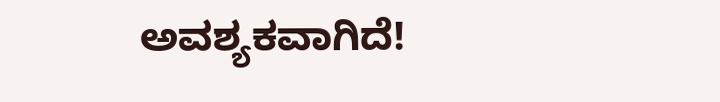ಅವಶ್ಯಕವಾಗಿದೆ!